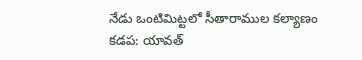నేడు ఒంటిమిట్టలో సీతారాముల కల్యాణం
కడప: యావత్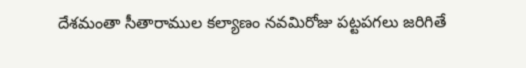దేశమంతా సీతారాముల కల్యాణం నవమిరోజు పట్టపగలు జరిగితే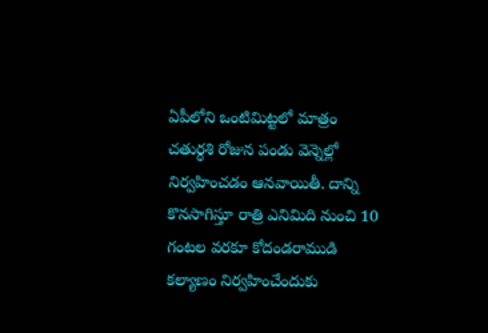ఏపీలోని ఒంటిమిట్టలో మాత్రం చతుర్ధశి రోజున పండు వెన్నెల్లో నిర్వహించడం ఆనవాయితీ. దాన్ని కొనసాగిస్తూ రాత్రి ఎనిమిది నుంచి 10 గంటల వరకూ కోదండరాముడి కల్యాణం నిర్వహించేందుకు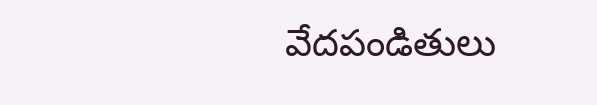వేదపండితులు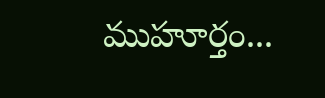ముహూర్తం...